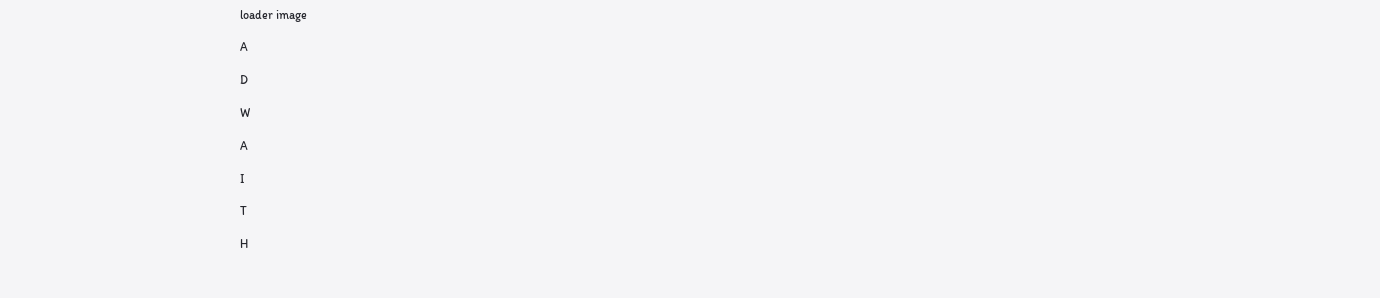loader image

A

D

W

A

I

T

H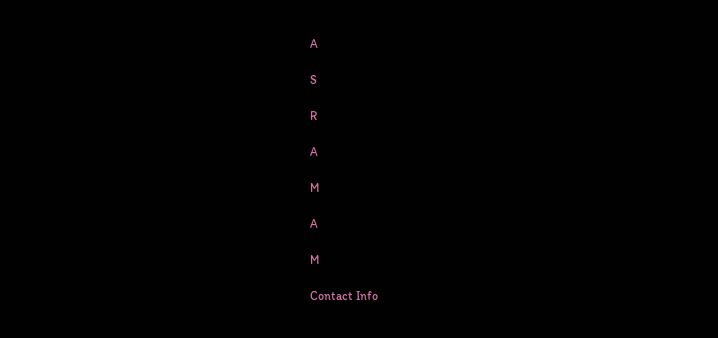A

S

R

A

M

A

M

Contact Info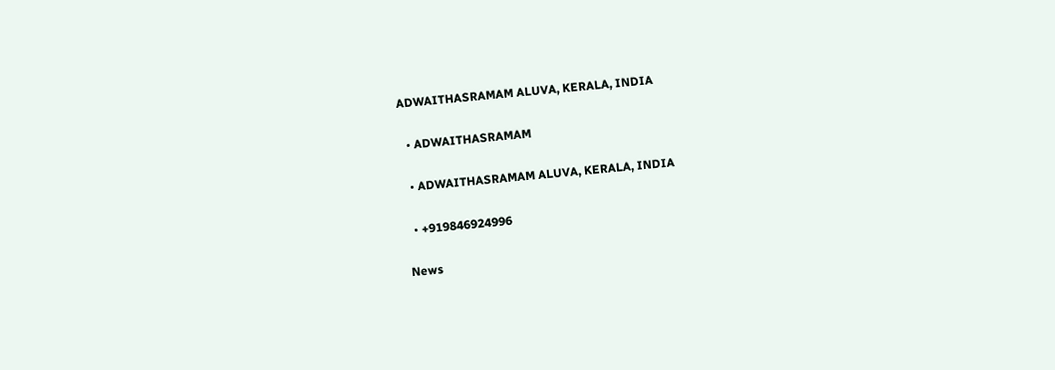ADWAITHASRAMAM ALUVA, KERALA, INDIA

  • ADWAITHASRAMAM

  • ADWAITHASRAMAM ALUVA, KERALA, INDIA

  • +919846924996

News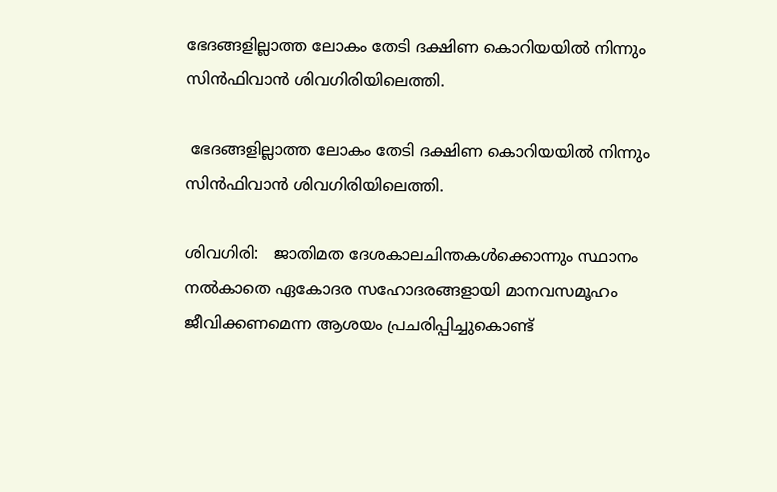ഭേദങ്ങളില്ലാത്ത ലോകം തേടി ദക്ഷിണ കൊറിയയില്‍ നിന്നും സിന്‍ഫിവാന്‍ ശിവഗിരിയിലെത്തി.

 ഭേദങ്ങളില്ലാത്ത ലോകം തേടി ദക്ഷിണ കൊറിയയില്‍ നിന്നും സിന്‍ഫിവാന്‍ ശിവഗിരിയിലെത്തി.

ശിവഗിരി:   ജാതിമത ദേശകാലചിന്തകള്‍ക്കൊന്നും സ്ഥാനം നല്‍കാതെ ഏകോദര സഹോദരങ്ങളായി മാനവസമൂഹം ജീവിക്കണമെന്ന ആശയം പ്രചരിപ്പിച്ചുകൊണ്ട്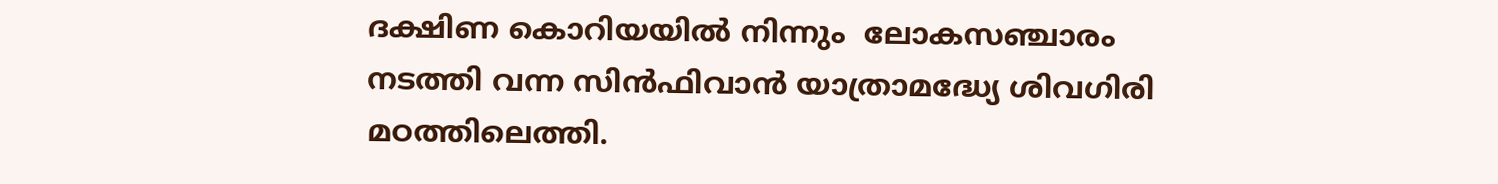ദക്ഷിണ കൊറിയയില്‍ നിന്നും  ലോകസഞ്ചാരം നടത്തി വന്ന സിന്‍ഫിവാന്‍ യാത്രാമദ്ധ്യേ ശിവഗിരി മഠത്തിലെത്തി.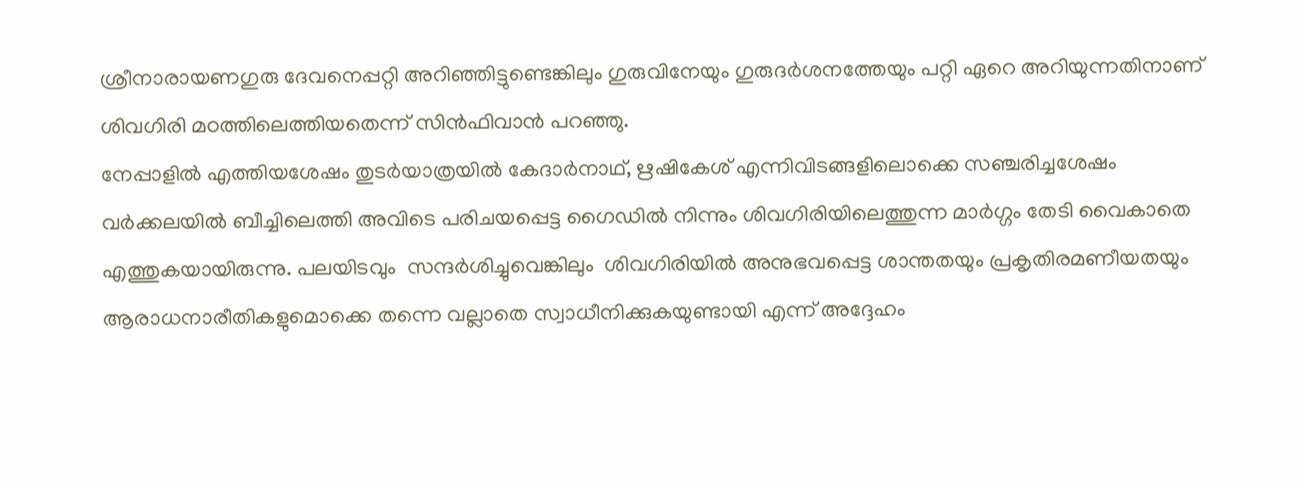ശ്രീനാരായണഗുരു ദേവനെപ്പറ്റി അറിഞ്ഞിട്ടുണ്ടെങ്കിലും ഗുരുവിനേയും ഗുരുദര്‍ശനത്തേയും പറ്റി ഏറെ അറിയുന്നതിനാണ്  ശിവഗിരി മഠത്തിലെത്തിയതെന്ന് സിന്‍ഫിവാന്‍ പറഞ്ഞു.
നേപ്പാളില്‍ എത്തിയശേഷം തുടര്‍യാത്രയില്‍ കേദാര്‍നാഥ്, ഋഷികേശ് എന്നിവിടങ്ങളിലൊക്കെ സഞ്ചരിച്ചശേഷം വര്‍ക്കലയില്‍ ബീച്ചിലെത്തി അവിടെ പരിചയപ്പെട്ട ഗൈഡില്‍ നിന്നും ശിവഗിരിയിലെത്തുന്ന മാര്‍ഗ്ഗം തേടി വൈകാതെ എത്തുകയായിരുന്നു. പലയിടവും  സന്ദര്‍ശിച്ചുവെങ്കിലും  ശിവഗിരിയില്‍ അനുഭവപ്പെട്ട ശാന്തതയും പ്രകൃതിരമണീയതയും ആരാധനാരീതികളുമൊക്കെ തന്നെ വല്ലാതെ സ്വാധീനിക്കുകയുണ്ടായി എന്ന് അദ്ദേഹം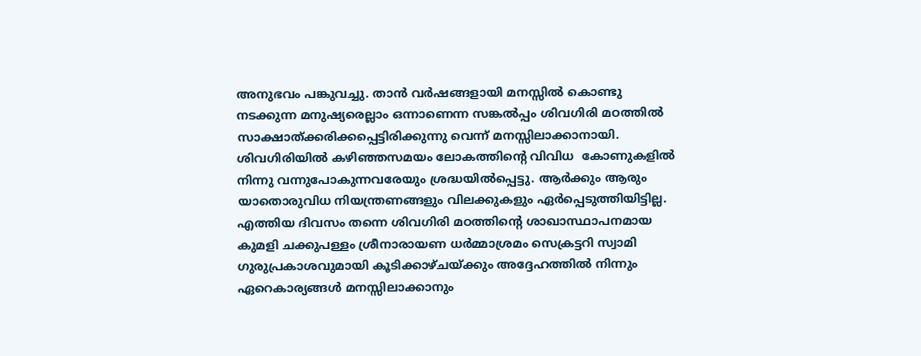അനുഭവം പങ്കുവച്ചു. താന്‍ വര്‍ഷങ്ങളായി മനസ്സില്‍ കൊണ്ടു നടക്കുന്ന മനുഷ്യരെല്ലാം ഒന്നാണെന്ന സങ്കല്‍പ്പം ശിവഗിരി മഠത്തില്‍ സാക്ഷാത്ക്കരിക്കപ്പെട്ടിരിക്കുന്നു വെന്ന് മനസ്സിലാക്കാനായി. ശിവഗിരിയില്‍ കഴിഞ്ഞസമയം ലോകത്തിന്‍റെ വിവിധ  കോണുകളില്‍ നിന്നു വന്നുപോകുന്നവരേയും ശ്രദ്ധയില്‍പ്പെട്ടു. ആര്‍ക്കും ആരും യാതൊരുവിധ നിയന്ത്രണങ്ങളും വിലക്കുകളും ഏര്‍പ്പെടുത്തിയിട്ടില്ല. എത്തിയ ദിവസം തന്നെ ശിവഗിരി മഠത്തിന്‍റെ ശാഖാസ്ഥാപനമായ കുമളി ചക്കുപള്ളം ശ്രീനാരായണ ധര്‍മ്മാശ്രമം സെക്രട്ടറി സ്വാമി ഗുരുപ്രകാശവുമായി കൂടിക്കാഴ്ചയ്ക്കും അദ്ദേഹത്തില്‍ നിന്നും ഏറെകാര്യങ്ങള്‍ മനസ്സിലാക്കാനും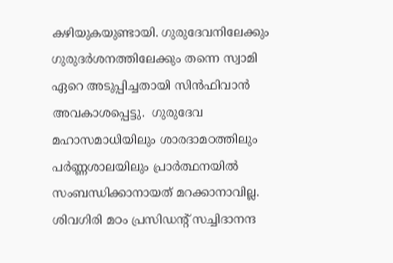കഴിയുകയുണ്ടായി. ഗുരുദേവനിലേക്കും ഗുരുദര്‍ശനത്തിലേക്കും തന്നെ സ്വാമി ഏറെ അടുപ്പിച്ചതായി സിന്‍ഫിവാന്‍ അവകാശപ്പെട്ടു.  ഗുരുദേവ മഹാസമാധിയിലും ശാരദാമഠത്തിലും പര്‍ണ്ണശാലയിലും പ്രാര്‍ത്ഥനയില്‍  സംബന്ധിക്കാനായത് മറക്കാനാവില്ല.
ശിവഗിരി മഠം പ്രസിഡന്‍റ് സച്ചിദാനന്ദ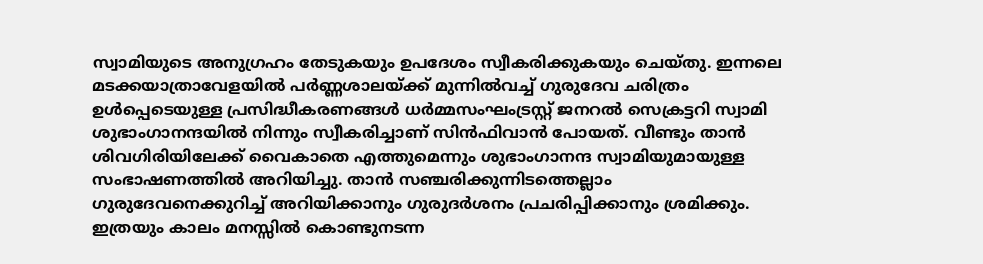സ്വാമിയുടെ അനുഗ്രഹം തേടുകയും ഉപദേശം സ്വീകരിക്കുകയും ചെയ്തു. ഇന്നലെ മടക്കയാത്രാവേളയില്‍ പര്‍ണ്ണശാലയ്ക്ക് മുന്നില്‍വച്ച് ഗുരുദേവ ചരിത്രം ഉള്‍പ്പെടെയുള്ള പ്രസിദ്ധീകരണങ്ങള്‍ ധര്‍മ്മസംഘംട്രസ്റ്റ് ജനറല്‍ സെക്രട്ടറി സ്വാമി ശുഭാംഗാനന്ദയില്‍ നിന്നും സ്വീകരിച്ചാണ് സിന്‍ഫിവാന്‍ പോയത്. വീണ്ടും താന്‍ ശിവഗിരിയിലേക്ക് വൈകാതെ എത്തുമെന്നും ശുഭാംഗാനന്ദ സ്വാമിയുമായുള്ള സംഭാഷണത്തില്‍ അറിയിച്ചു. താന്‍ സഞ്ചരിക്കുന്നിടത്തെല്ലാം ഗുരുദേവനെക്കുറിച്ച് അറിയിക്കാനും ഗുരുദര്‍ശനം പ്രചരിപ്പിക്കാനും ശ്രമിക്കും.   ഇത്രയും കാലം മനസ്സില്‍ കൊണ്ടുനടന്ന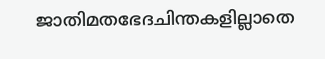ജാതിമതഭേദചിന്തകളില്ലാതെ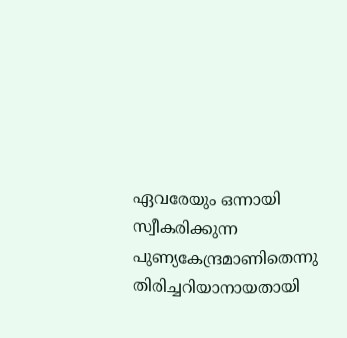ഏവരേയും ഒന്നായി സ്വീകരിക്കുന്ന പുണ്യകേന്ദ്രമാണിതെന്നു  തിരിച്ചറിയാനായതായി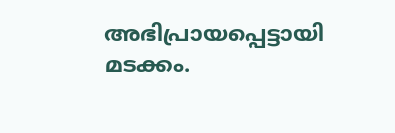അഭിപ്രായപ്പെട്ടായി മടക്കം.